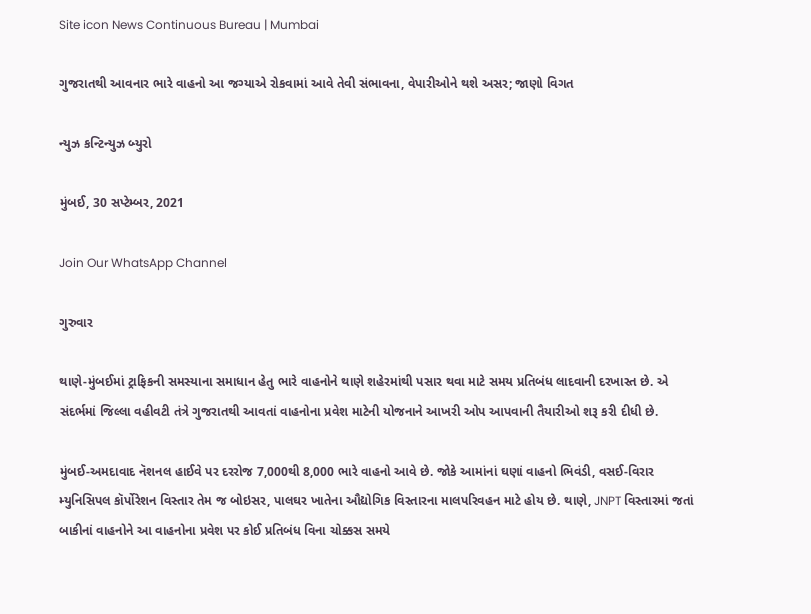Site icon News Continuous Bureau | Mumbai

ગુજરાતથી આવનાર ભારે વાહનો આ જગ્યાએ રોકવામાં આવે તેવી સંભાવના, વેપારીઓને થશે અસર; જાણો વિગત

ન્યુઝ કન્ટિન્યુઝ બ્યુરો

મુંબઈ, 30 સપ્ટેમ્બર, 2021

Join Our WhatsApp Channel

ગુરુવાર

થાણે-મુંબઈમાં ટ્રાફિકની સમસ્યાના સમાધાન હેતુ ભારે વાહનોને થાણે શહેરમાંથી પસાર થવા માટે સમય પ્રતિબંધ લાદવાની દરખાસ્ત છે. એ સંદર્ભમાં જિલ્લા વહીવટી તંત્રે ગુજરાતથી આવતાં વાહનોના પ્રવેશ માટેની યોજનાને આખરી ઓપ આપવાની તૈયારીઓ શરૂ કરી દીધી છે.

મુંબઈ-અમદાવાદ નૅશનલ હાઈવે પર દરરોજ 7,000થી 8,000 ભારે વાહનો આવે છે. જોકે આમાંનાં ઘણાં વાહનો ભિવંડી, વસઈ-વિરાર મ્યુનિસિપલ કૉર્પોરેશન વિસ્તાર તેમ જ બોઇસર, પાલઘર ખાતેના ઔદ્યોગિક વિસ્તારના માલપરિવહન માટે હોય છે. થાણે, JNPT વિસ્તારમાં જતાં બાકીનાં વાહનોને આ વાહનોના પ્રવેશ પર કોઈ પ્રતિબંધ વિના ચોક્કસ સમયે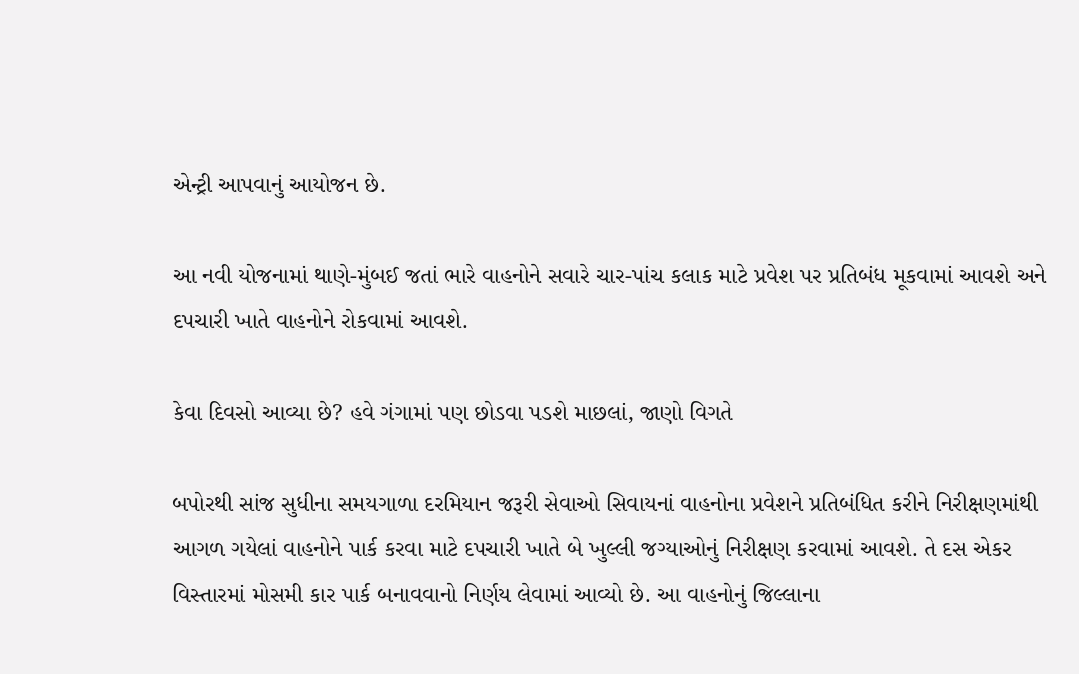એન્ટ્રી આપવાનું આયોજન છે.

આ નવી યોજનામાં થાણે-મુંબઈ જતાં ભારે વાહનોને સવારે ચાર-પાંચ કલાક માટે પ્રવેશ પર પ્રતિબંધ મૂકવામાં આવશે અને દપચારી ખાતે વાહનોને રોકવામાં આવશે.

કેવા દિવસો આવ્યા છે? હવે ગંગામાં પણ છોડવા પડશે માછલાં, જાણો વિગતે

બપોરથી સાંજ સુધીના સમયગાળા દરમિયાન જરૂરી સેવાઓ સિવાયનાં વાહનોના પ્રવેશને પ્રતિબંધિત કરીને નિરીક્ષણમાંથી આગળ ગયેલાં વાહનોને પાર્ક કરવા માટે દપચારી ખાતે બે ખુલ્લી જગ્યાઓનું નિરીક્ષણ કરવામાં આવશે. તે દસ એકર વિસ્તારમાં મોસમી કાર પાર્ક બનાવવાનો નિર્ણય લેવામાં આવ્યો છે. આ વાહનોનું જિલ્લાના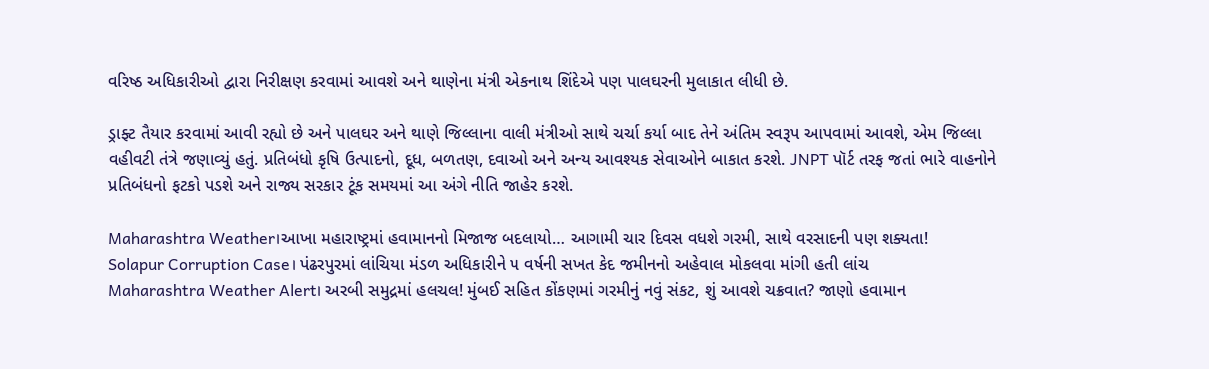વરિષ્ઠ અધિકારીઓ દ્વારા નિરીક્ષણ કરવામાં આવશે અને થાણેના મંત્રી એકનાથ શિંદેએ પણ પાલઘરની મુલાકાત લીધી છે.

ડ્રાફ્ટ તૈયાર કરવામાં આવી રહ્યો છે અને પાલઘર અને થાણે જિલ્લાના વાલી મંત્રીઓ સાથે ચર્ચા કર્યા બાદ તેને અંતિમ સ્વરૂપ આપવામાં આવશે, એમ જિલ્લા વહીવટી તંત્રે જણાવ્યું હતું. પ્રતિબંધો કૃષિ ઉત્પાદનો, દૂધ, બળતણ, દવાઓ અને અન્ય આવશ્યક સેવાઓને બાકાત કરશે. JNPT પૉર્ટ તરફ જતાં ભારે વાહનોને પ્રતિબંધનો ફટકો પડશે અને રાજ્ય સરકાર ટૂંક સમયમાં આ અંગે નીતિ જાહેર કરશે.

Maharashtra Weather।આખા મહારાષ્ટ્રમાં હવામાનનો મિજાજ બદલાયો… આગામી ચાર દિવસ વધશે ગરમી, સાથે વરસાદની પણ શક્યતા!
Solapur Corruption Case। પંઢરપુરમાં લાંચિયા મંડળ અધિકારીને ૫ વર્ષની સખત કેદ જમીનનો અહેવાલ મોકલવા માંગી હતી લાંચ
Maharashtra Weather Alert। અરબી સમુદ્રમાં હલચલ! મુંબઈ સહિત કોંકણમાં ગરમીનું નવું સંકટ, શું આવશે ચક્રવાત? જાણો હવામાન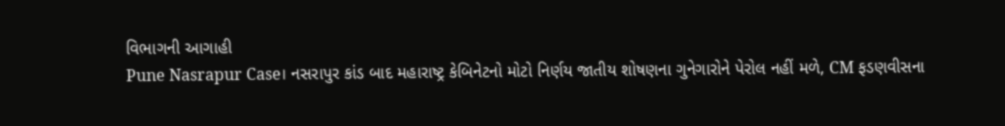વિભાગની આગાહી
Pune Nasrapur Case। નસરાપુર કાંડ બાદ મહારાષ્ટ્ર કેબિનેટનો મોટો નિર્ણય જાતીય શોષણના ગુનેગારોને પેરોલ નહીં મળે, CM ફડણવીસના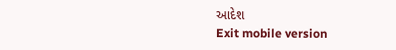આદેશ
Exit mobile version